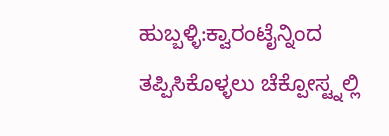ಹುಬ್ಬಳ್ಳಿ:ಕ್ವಾರಂಟೈನ್ನಿಂದ ತಪ್ಪಿಸಿಕೊಳ್ಳಲು ಚೆಕ್ಪೋಸ್ಟ್ನಲ್ಲಿ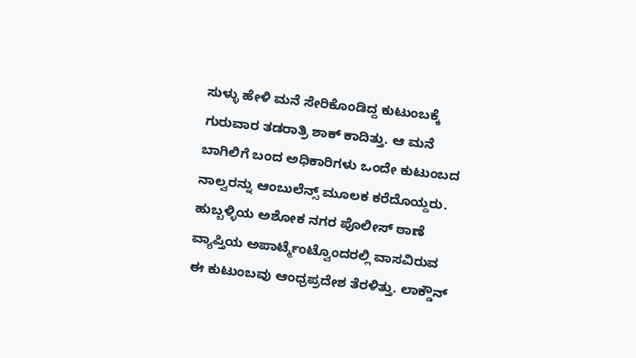ಸುಳ್ಳು ಹೇಳಿ ಮನೆ ಸೇರಿಕೊಂಡಿದ್ದ ಕುಟುಂಬಕ್ಕೆ ಗುರುವಾರ ತಡರಾತ್ರಿ ಶಾಕ್ ಕಾದಿತ್ತು. ಆ ಮನೆ ಬಾಗಿಲಿಗೆ ಬಂದ ಅಧಿಕಾರಿಗಳು ಒಂದೇ ಕುಟುಂಬದ ನಾಲ್ವರನ್ನು ಆಂಬುಲೆನ್ಸ್ ಮೂಲಕ ಕರೆದೊಯ್ದರು.
ಹುಬ್ಬಳ್ಳಿಯ ಅಶೋಕ ನಗರ ಪೊಲೀಸ್ ಠಾಣೆ ವ್ಯಾಪ್ತಿಯ ಅಪಾರ್ಟ್ಮೆಂಟ್ವೊಂದರಲ್ಲಿ ವಾಸವಿರುವ ಈ ಕುಟುಂಬವು ಆಂಧ್ರಪ್ರದೇಶ ತೆರಳಿತ್ತು. ಲಾಕ್ಡೌನ್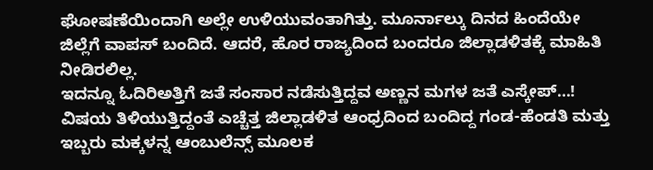ಘೋಷಣೆಯಿಂದಾಗಿ ಅಲ್ಲೇ ಉಳಿಯುವಂತಾಗಿತ್ತು. ಮೂರ್ನಾಲ್ಕು ದಿನದ ಹಿಂದೆಯೇ ಜಿಲ್ಲೆಗೆ ವಾಪಸ್ ಬಂದಿದೆ. ಆದರೆ, ಹೊರ ರಾಜ್ಯದಿಂದ ಬಂದರೂ ಜಿಲ್ಲಾಡಳಿತಕ್ಕೆ ಮಾಹಿತಿ‌ ನೀಡಿರಲಿಲ್ಲ.
ಇದನ್ನೂ ಓದಿರಿಅತ್ತಿಗೆ ಜತೆ ಸಂಸಾರ ನಡೆಸುತ್ತಿದ್ದವ ಅಣ್ಣನ‌ ಮಗಳ ಜತೆ ಎಸ್ಕೇಪ್…!
ವಿಷಯ ತಿಳಿಯುತ್ತಿದ್ದಂತೆ ಎಚ್ಚೆತ್ತ ಜಿಲ್ಲಾಡಳಿತ ಆಂಧ್ರದಿಂದ ಬಂದಿದ್ದ ಗಂಡ-ಹೆಂಡತಿ ಮತ್ತು ಇಬ್ಬರು ಮಕ್ಕಳನ್ನ ಆಂಬುಲೆನ್ಸ್ ಮೂಲಕ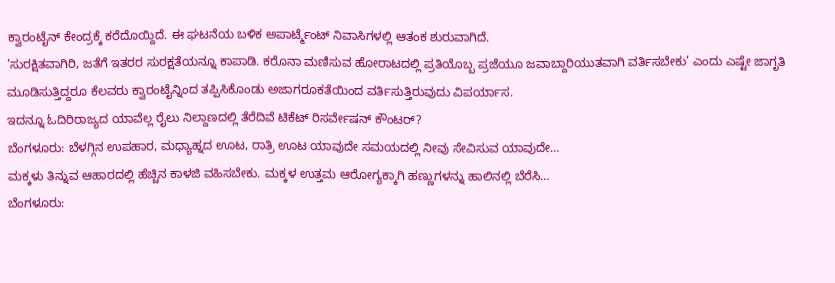ಕ್ವಾರಂಟೈನ್ ಕೇಂದ್ರಕ್ಕೆ ಕರೆದೊಯ್ದಿದೆ. ಈ ಘಟನೆಯ ಬಳಿಕ ಅಪಾರ್ಟ್ಮೆಂಟ್ ನಿವಾಸಿಗಳಲ್ಲಿ ಆತಂಕ ಶುರುವಾಗಿದೆ.
‘ಸುರಕ್ಷಿತವಾಗಿರಿ, ಜತೆಗೆ ಇತರರ ಸುರಕ್ಷತೆಯನ್ನೂ ಕಾಪಾಡಿ. ಕರೊನಾ ಮಣಿಸುವ ಹೋರಾಟದಲ್ಲಿ ಪ್ರತಿಯೊಬ್ಬ ಪ್ರಜೆಯೂ ಜವಾಬ್ದಾರಿಯುತವಾಗಿ ವರ್ತಿಸಬೇಕು’ ಎಂದು ಎಷ್ಟೇ ಜಾಗೃತಿ ಮೂಡಿಸುತ್ತಿದ್ದರೂ ಕೆಲವರು ಕ್ವಾರಂಟೈನ್ನಿಂದ ತಪ್ಪಿಸಿಕೊಂಡು ಅಜಾಗರೂಕತೆಯಿಂದ ವರ್ತಿಸುತ್ತಿರುವುದು ವಿಪರ್ಯಾಸ.
ಇದನ್ನೂ ಓದಿರಿರಾಜ್ಯದ ಯಾವೆಲ್ಲ ರೈಲು ನಿಲ್ದಾಣದಲ್ಲಿ ತೆರೆದಿವೆ ಟಿಕೆಟ್ ರಿಸರ್ವೇಷನ್ ಕೌಂಟರ್?
ಬೆಂಗಳೂರು: ಬೆಳಗ್ಗಿನ ಉಪಹಾರ, ಮಧ್ಯಾಹ್ನದ ಊಟ, ರಾತ್ರಿ ಊಟ ಯಾವುದೇ ಸಮಯದಲ್ಲಿ ನೀವು ಸೇವಿಸುವ ಯಾವುದೇ…
ಮಕ್ಕಳು ತಿನ್ನುವ ಆಹಾರದಲ್ಲಿ ಹೆಚ್ಚಿನ ಕಾಳಜಿ ವಹಿಸಬೇಕು. ಮಕ್ಕಳ ಉತ್ತಮ ಆರೋಗ್ಯಕ್ಕಾಗಿ ಹಣ್ಣುಗಳನ್ನು ಹಾಲಿನಲ್ಲಿ ಬೆರೆಸಿ…
ಬೆಂಗಳೂರು: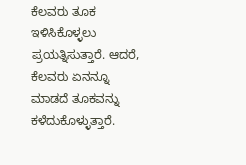ಕೆಲವರು ತೂಕ ಇಳಿಸಿಕೊಳ್ಳಲು ಪ್ರಯತ್ನಿಸುತ್ತಾರೆ. ಆದರೆ, ಕೆಲವರು ಏನನ್ನೂ ಮಾಡದೆ ತೂಕವನ್ನು ಕಳೆದುಕೊಳ್ಳುತ್ತಾರೆ.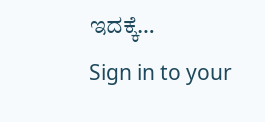ಇದಕ್ಕೆ…
Sign in to your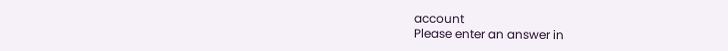account
Please enter an answer in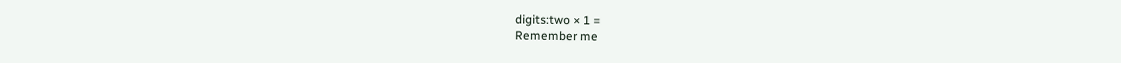digits:two × 1 =
Remember me